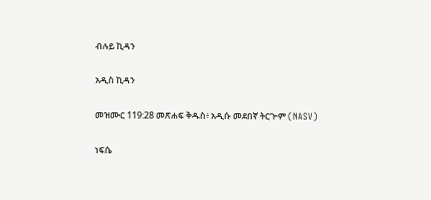ብሉይ ኪዳን

አዲስ ኪዳን

መዝሙር 119:28 መጽሐፍ ቅዱስ፥ አዲሱ መደበኛ ትርጒም (NASV)

ነፍሴ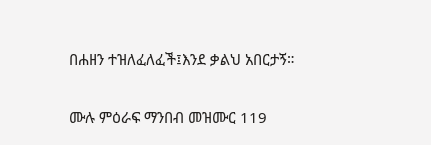በሐዘን ተዝለፈለፈች፤እንደ ቃልህ አበርታኝ።

ሙሉ ምዕራፍ ማንበብ መዝሙር 119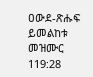ዐውደ-ጽሑፍ ይመልከቱ መዝሙር 119:28